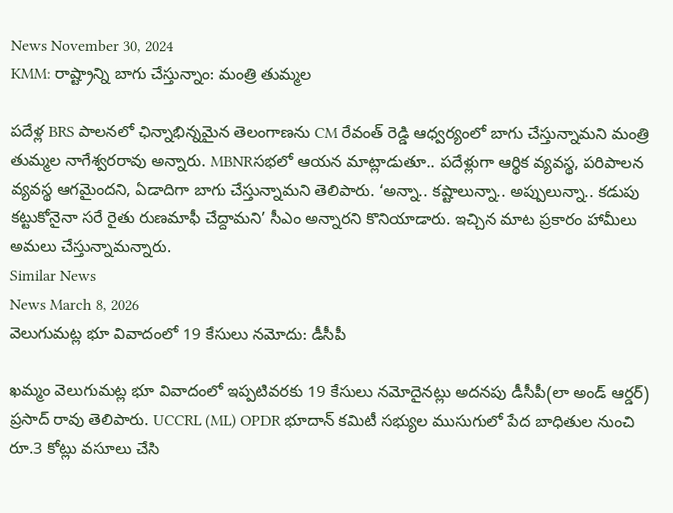News November 30, 2024
KMM: రాష్ట్రాన్ని బాగు చేస్తున్నాం: మంత్రి తుమ్మల

పదేళ్ల BRS పాలనలో ఛిన్నాభిన్నమైన తెలంగాణను CM రేవంత్ రెడ్డి ఆధ్వర్యంలో బాగు చేస్తున్నామని మంత్రి తుమ్మల నాగేశ్వరరావు అన్నారు. MBNRసభలో ఆయన మాట్లాడుతూ.. పదేళ్లుగా ఆర్థిక వ్యవస్థ, పరిపాలన వ్యవస్థ ఆగమైందని, ఏడాదిగా బాగు చేస్తున్నామని తెలిపారు. ‘అన్నా.. కష్టాలున్నా.. అప్పులున్నా.. కడుపు కట్టుకోనైనా సరే రైతు రుణమాఫీ చేద్దామని’ సీఎం అన్నారని కొనియాడారు. ఇచ్చిన మాట ప్రకారం హామీలు అమలు చేస్తున్నామన్నారు.
Similar News
News March 8, 2026
వెలుగుమట్ల భూ వివాదంలో 19 కేసులు నమోదు: డీసీపీ

ఖమ్మం వెలుగుమట్ల భూ వివాదంలో ఇప్పటివరకు 19 కేసులు నమోదైనట్లు అదనపు డీసీపీ(లా అండ్ ఆర్డర్) ప్రసాద్ రావు తెలిపారు. UCCRL (ML) OPDR భూదాన్ కమిటీ సభ్యుల ముసుగులో పేద బాధితుల నుంచి రూ.3 కోట్లు వసూలు చేసి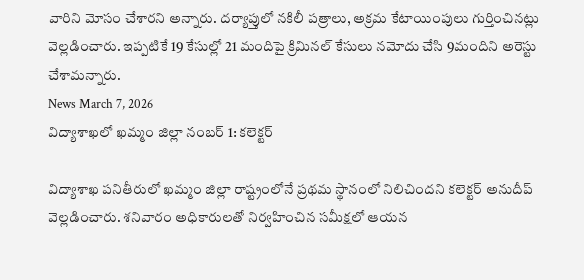వారిని మోసం చేశారని అన్నారు. దర్యాప్తులో నకిలీ పత్రాలు, అక్రమ కేటాయింపులు గుర్తించినట్లు వెల్లడించారు. ఇప్పటికే 19 కేసుల్లో 21 మందిపై క్రిమినల్ కేసులు నమోదు చేసి 9మందిని అరెస్టు చేశామన్నారు.
News March 7, 2026
విద్యాశాఖలో ఖమ్మం జిల్లా నంబర్ 1: కలెక్టర్

విద్యాశాఖ పనితీరులో ఖమ్మం జిల్లా రాష్ట్రంలోనే ప్రథమ స్థానంలో నిలిచిందని కలెక్టర్ అనుదీప్ వెల్లడించారు. శనివారం అధికారులతో నిర్వహించిన సమీక్షలో ఆయన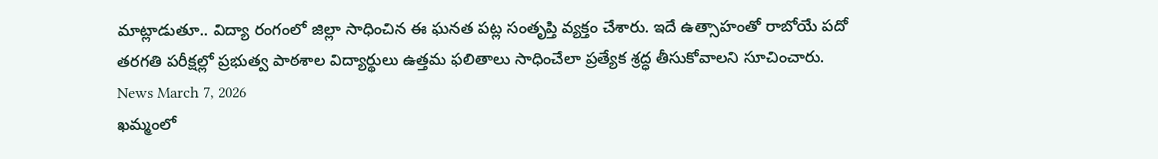మాట్లాడుతూ.. విద్యా రంగంలో జిల్లా సాధించిన ఈ ఘనత పట్ల సంతృప్తి వ్యక్తం చేశారు. ఇదే ఉత్సాహంతో రాబోయే పదో తరగతి పరీక్షల్లో ప్రభుత్వ పాఠశాల విద్యార్థులు ఉత్తమ ఫలితాలు సాధించేలా ప్రత్యేక శ్రద్ధ తీసుకోవాలని సూచించారు.
News March 7, 2026
ఖమ్మంలో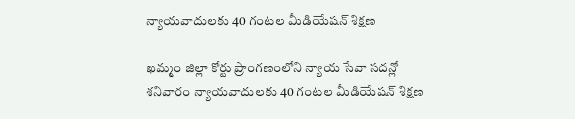న్యాయవాదులకు 40 గంటల మీడియేషన్ శిక్షణ

ఖమ్మం జిల్లా కోర్టు ప్రాంగణంలోని న్యాయ సేవా సదన్లో శనివారం న్యాయవాదులకు 40 గంటల మీడియేషన్ శిక్షణ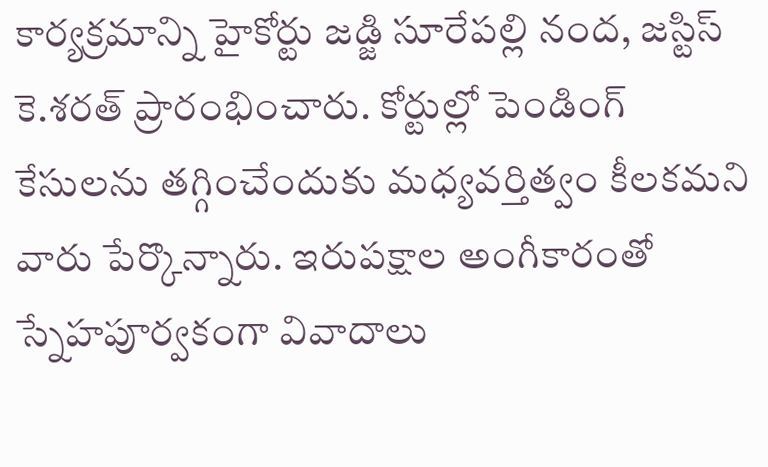కార్యక్రమాన్ని హైకోర్టు జడ్జి సూరేపల్లి నంద, జస్టిస్ కె.శరత్ ప్రారంభించారు. కోర్టుల్లో పెండింగ్ కేసులను తగ్గించేందుకు మధ్యవర్తిత్వం కీలకమని వారు పేర్కొన్నారు. ఇరుపక్షాల అంగీకారంతో స్నేహపూర్వకంగా వివాదాలు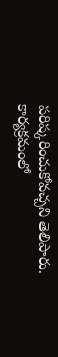పరిష్కరించుకోవచ్చని తెలిపారు. కార్యక్రమంలో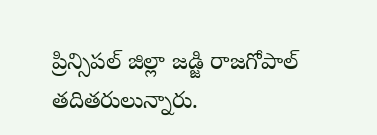ప్రిన్సిపల్ జిల్లా జడ్జి రాజగోపాల్ తదితరులున్నారు.